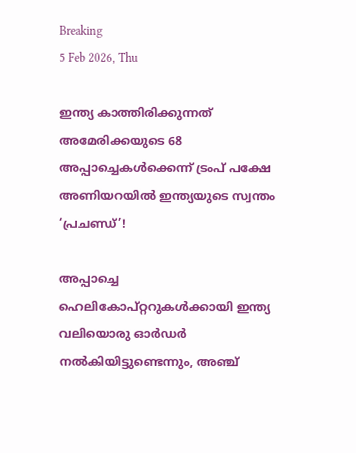Breaking
5 Feb 2026, Thu

ഇന്ത്യ കാത്തിരിക്കുന്നത് അമേരിക്കയുടെ 68 അപ്പാച്ചെകൾക്കെന്ന് ട്രംപ് പക്ഷേ അണിയറയിൽ ഇന്ത്യയുടെ സ്വന്തം ‘പ്രചണ്ഡ്’!

അപ്പാച്ചെ ഹെലികോപ്റ്ററുകൾക്കായി ഇന്ത്യ വലിയൊരു ഓർഡർ നൽകിയിട്ടുണ്ടെന്നും, അഞ്ച്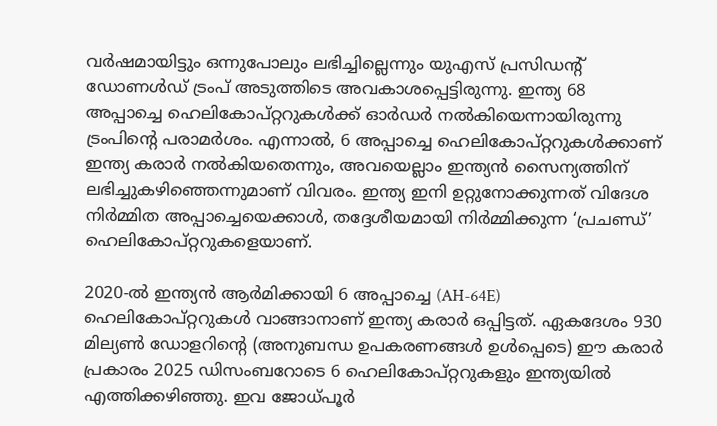വർഷമായിട്ടും ഒന്നുപോലും ലഭിച്ചില്ലെന്നും യുഎസ് പ്രസിഡന്റ് ഡോണൾഡ് ട്രംപ് അടുത്തിടെ അവകാശപ്പെട്ടിരുന്നു. ഇന്ത്യ 68 അപ്പാച്ചെ ഹെലികോപ്റ്ററുകൾക്ക് ഓർഡർ നൽകിയെന്നായിരുന്നു ട്രംപിന്റെ പരാമർശം. എന്നാൽ, 6 അപ്പാച്ചെ ഹെലികോപ്റ്ററുകൾക്കാണ് ഇന്ത്യ കരാർ നൽകിയതെന്നും, അവയെല്ലാം ഇന്ത്യൻ സൈന്യത്തിന് ലഭിച്ചുകഴിഞ്ഞെന്നുമാണ് വിവരം. ഇന്ത്യ ഇനി ഉറ്റുനോക്കുന്നത് വിദേശ നിർമ്മിത അപ്പാച്ചെയെക്കാൾ, തദ്ദേശീയമായി നിർമ്മിക്കുന്ന ‘പ്രചണ്ഡ്’ ഹെലികോപ്റ്ററുകളെയാണ്.

2020-ൽ ഇന്ത്യൻ ആർമിക്കായി 6 അപ്പാച്ചെ (AH-64E) ഹെലികോപ്റ്ററുകൾ വാങ്ങാനാണ് ഇന്ത്യ കരാർ ഒപ്പിട്ടത്. ഏകദേശം 930 മില്യൺ ഡോളറിന്റെ (അനുബന്ധ ഉപകരണങ്ങൾ ഉൾപ്പെടെ) ഈ കരാർ പ്രകാരം 2025 ഡിസംബറോടെ 6 ഹെലികോപ്റ്ററുകളും ഇന്ത്യയിൽ എത്തിക്കഴിഞ്ഞു. ഇവ ജോധ്പൂർ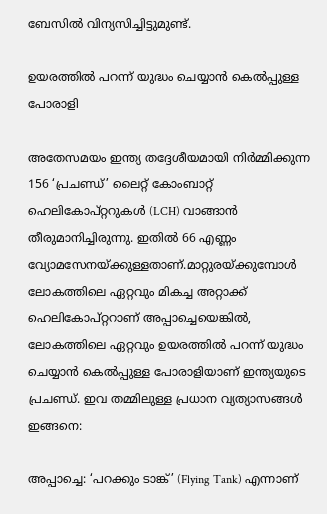ബേസിൽ വിന്യസിച്ചിട്ടുമുണ്ട്.

ഉയരത്തിൽ പറന്ന് യുദ്ധം ചെയ്യാൻ കെൽപ്പുള്ള പോരാളി

അതേസമയം ഇന്ത്യ തദ്ദേശീയമായി നിർമ്മിക്കുന്ന 156 ‘പ്രചണ്ഡ്’ ലൈറ്റ് കോംബാറ്റ് ഹെലികോപ്റ്ററുകൾ (LCH) വാങ്ങാൻ തീരുമാനിച്ചിരുന്നു. ഇതിൽ 66 എണ്ണം വ്യോമസേനയ്ക്കുള്ളതാണ്.മാറ്റുരയ്ക്കുമ്പോൾ ലോകത്തിലെ ഏറ്റവും മികച്ച അറ്റാക്ക് ഹെലികോപ്റ്ററാണ് അപ്പാച്ചെയെങ്കിൽ, ലോകത്തിലെ ഏറ്റവും ഉയരത്തിൽ പറന്ന് യുദ്ധം ചെയ്യാൻ കെൽപ്പുള്ള പോരാളിയാണ് ഇന്ത്യയുടെ പ്രചണ്ഡ്. ഇവ തമ്മിലുള്ള പ്രധാന വ്യത്യാസങ്ങൾ ഇങ്ങനെ:

അപ്പാച്ചെ: ‘പറക്കും ടാങ്ക്’ (Flying Tank) എന്നാണ്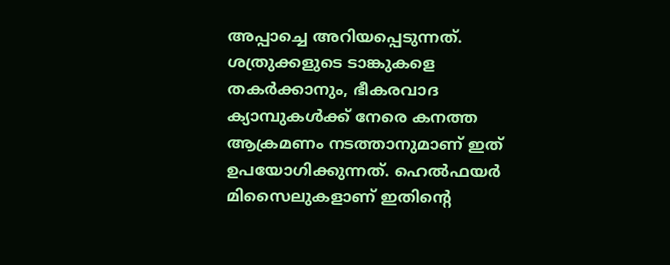അപ്പാച്ചെ അറിയപ്പെടുന്നത്. ശത്രുക്കളുടെ ടാങ്കുകളെ തകർക്കാനും, ഭീകരവാദ ക്യാമ്പുകൾക്ക് നേരെ കനത്ത ആക്രമണം നടത്താനുമാണ് ഇത് ഉപയോഗിക്കുന്നത്. ഹെൽഫയർ മിസൈലുകളാണ് ഇതിന്റെ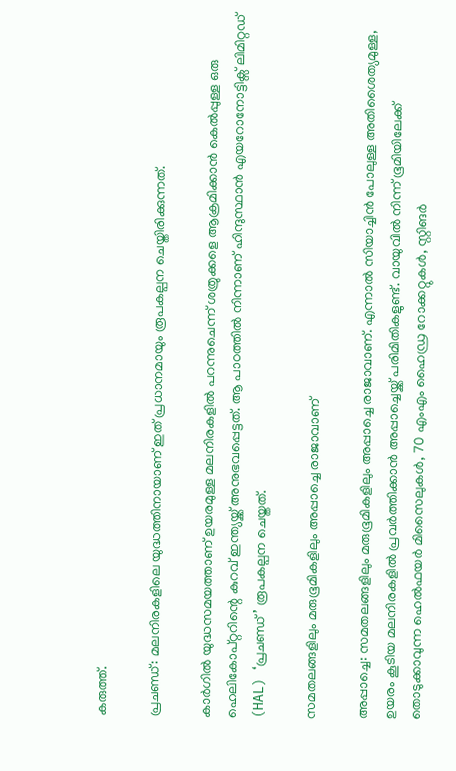കരുത്ത്.

പ്രചണ്ഡ്: മലനിരകളിലെ യുദ്ധത്തിനായാണ് ഇത് പ്രധാനമായും രൂപകല്പന ചെയ്തിരിക്കുന്നത്.

കാർഗിൽ യുദ്ധസമയത്താണ് ഉയരമുള്ള മലനിരകളിൽ പറന്നുചെന്ന് ശത്രുക്കളെ ആക്രമിക്കാൻ കെൽപ്പുള്ള ഒരു ഹെലികോപ്റ്ററിന്റെ കുറവ് ഇന്ത്യയ്ക്ക് അനുഭവപ്പെട്ടത്. ആ പാഠത്തിൽ നിന്നാണ് ഹിന്ദുസ്ഥാൻ എയറോനോട്ടിക്സ് ലിമിറ്റഡ് (HAL) ‘പ്രചണ്ഡ്’ രൂപകല്പന ചെയ്തത്.

സമതലങ്ങളിലും മരുഭൂമികളിലും അപ്പാച്ചെ രാജാവാണ്

അപ്പാച്ചെ: സമതലങ്ങളിലും മരുഭൂമികളിലും അപ്പാച്ചെ രാജാവാണ്. എന്നാൽ സിയാച്ചിൻ പോലുള്ള അതിശൈത്യമുള്ള, ഉയരം കൂടിയ മലനിരകളിൽ പ്രവർത്തിക്കാൻ അപ്പാച്ചെയ്ക്ക് പരിമിതികളുണ്ട്. വായുവിൽ നിന്ന് ഭൂമിയിലേക്ക് തൊടുക്കാവുന്ന ഹെൽഫയർ മിസൈലുകൾ, 70 എംഎം ഹൈഡ്ര റോക്കറ്റുകൾ, സ്റ്റിങർ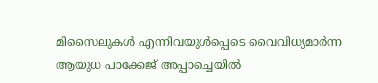മിസൈലുകൾ എന്നിവയുൾപ്പെടെ വൈവിധ്യമാർന്ന ആയുധ പാക്കേജ് അപ്പാച്ചെയിൽ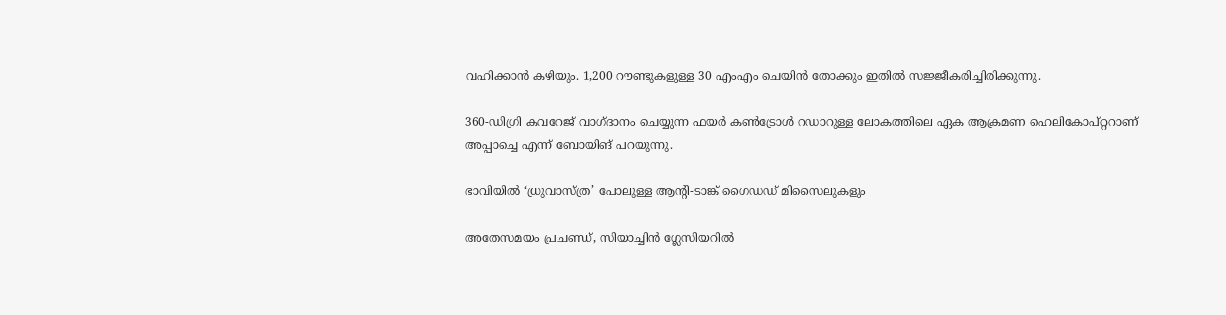വഹിക്കാൻ കഴിയും. 1,200 റൗണ്ടുകളുള്ള 30 എംഎം ചെയിൻ തോക്കും ഇതിൽ സജ്ജീകരിച്ചിരിക്കുന്നു.

360-ഡിഗ്രി കവറേജ് വാഗ്ദാനം ചെയ്യുന്ന ഫയർ കൺട്രോൾ റഡാറുള്ള ലോകത്തിലെ ഏക ആക്രമണ ഹെലികോപ്റ്ററാണ് അപ്പാച്ചെ എന്ന് ബോയിങ് പറയുന്നു.

ഭാവിയിൽ ‘ധ്രുവാസ്ത്ര’ പോലുള്ള ആന്റി-ടാങ്ക് ഗൈഡഡ് മിസൈലുകളും

അതേസമയം പ്രചണ്ഡ്, സിയാച്ചിൻ ഗ്ലേസിയറിൽ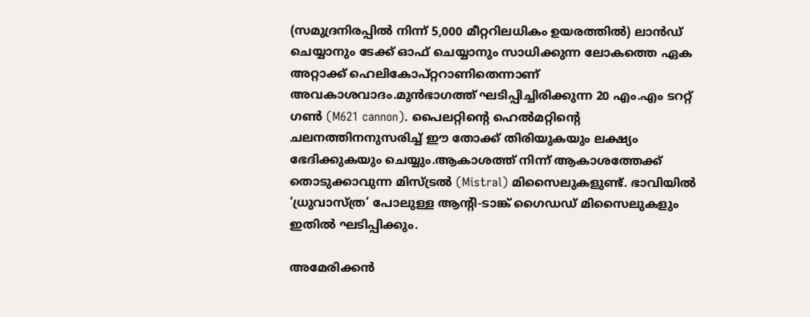(സമുദ്രനിരപ്പിൽ നിന്ന് 5,000 മീറ്ററിലധികം ഉയരത്തിൽ) ലാൻഡ് ചെയ്യാനും ടേക്ക് ഓഫ് ചെയ്യാനും സാധിക്കുന്ന ലോകത്തെ ഏക അറ്റാക്ക് ഹെലികോപ്റ്ററാണിതെന്നാണ് അവകാശവാദം.മുൻഭാഗത്ത് ഘടിപ്പിച്ചിരിക്കുന്ന 20 എം.എം ടററ്റ് ഗൺ (M621 cannon). പൈലറ്റിന്റെ ഹെൽമറ്റിന്റെ ചലനത്തിനനുസരിച്ച് ഈ തോക്ക് തിരിയുകയും ലക്ഷ്യം ഭേദിക്കുകയും ചെയ്യും.ആകാശത്ത് നിന്ന് ആകാശത്തേക്ക് തൊടുക്കാവുന്ന മിസ്ട്രൽ (Mistral) മിസൈലുകളുണ്ട്. ഭാവിയിൽ ‘ധ്രുവാസ്ത്ര’ പോലുള്ള ആന്റി-ടാങ്ക് ഗൈഡഡ് മിസൈലുകളും ഇതിൽ ഘടിപ്പിക്കും.

അമേരിക്കൻ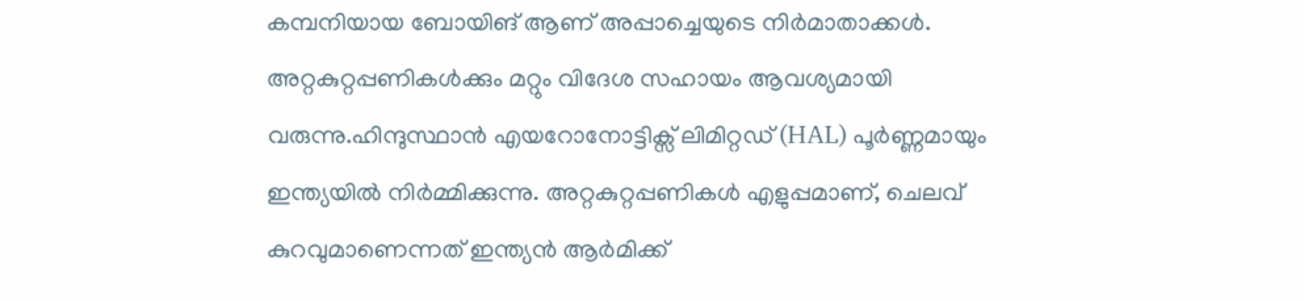കമ്പനിയായ ബോയിങ് ആണ് അപ്പാച്ചെയുടെ നിർമാതാക്കൾ. അറ്റകുറ്റപ്പണികൾക്കും മറ്റും വിദേശ സഹായം ആവശ്യമായി വരുന്നു.ഹിന്ദുസ്ഥാൻ എയറോനോട്ടിക്സ് ലിമിറ്റഡ് (HAL) പൂർണ്ണമായും ഇന്ത്യയിൽ നിർമ്മിക്കുന്നു. അറ്റകുറ്റപ്പണികൾ എളുപ്പമാണ്, ചെലവ് കുറവുമാണെന്നത് ഇന്ത്യൻ ആർമിക്ക്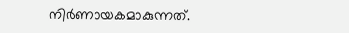നിർണായകമാകുന്നത്.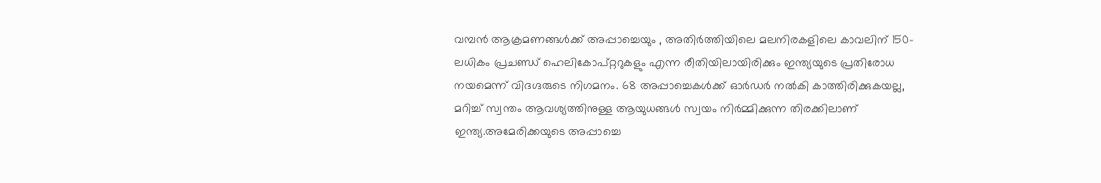വമ്പൻ ആക്രമണങ്ങൾക്ക് അപ്പാച്ചെയും , അതിർത്തിയിലെ മലനിരകളിലെ കാവലിന് 150-ലധികം പ്രചണ്ഡ് ഹെലികോപ്റ്ററുകളും എന്ന രീതിയിലായിരിക്കും ഇന്ത്യയുടെ പ്രതിരോധ നയമെന്ന് വിദഗ്ദരുടെ നിഗമനം. 68 അപ്പാച്ചെകൾക്ക് ഓർഡർ നൽകി കാത്തിരിക്കുകയല്ല, മറിച്ച് സ്വന്തം ആവശ്യത്തിനുള്ള ആയുധങ്ങൾ സ്വയം നിർമ്മിക്കുന്ന തിരക്കിലാണ് ഇന്ത്യ.അമേരിക്കയുടെ അപ്പാച്ചെ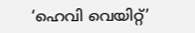‘ഹെവി വെയിറ്റ്’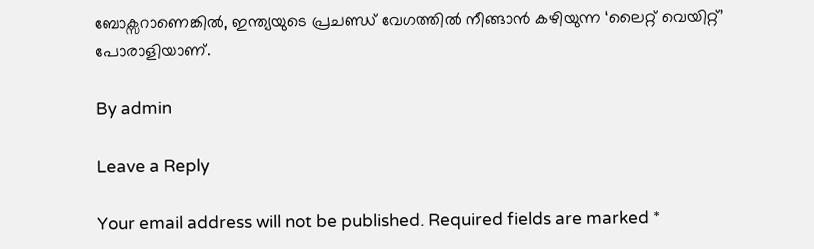ബോക്സറാണെങ്കിൽ, ഇന്ത്യയുടെ പ്രചണ്ഡ് വേഗത്തിൽ നീങ്ങാൻ കഴിയുന്ന ‘ലൈറ്റ് വെയിറ്റ്’ പോരാളിയാണ്.

By admin

Leave a Reply

Your email address will not be published. Required fields are marked *